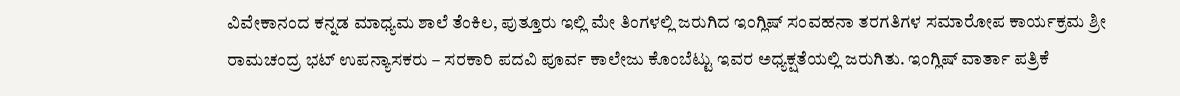ವಿವೇಕಾನಂದ ಕನ್ನಡ ಮಾಧ್ಯಮ ಶಾಲೆ ತೆಂಕಿಲ, ಪುತ್ತೂರು ಇಲ್ಲಿ ಮೇ ತಿಂಗಳಲ್ಲಿ ಜರುಗಿದ ಇಂಗ್ಲಿಷ್ ಸಂವಹನಾ ತರಗತಿಗಳ ಸಮಾರೋಪ ಕಾರ್ಯಕ್ರಮ ಶ್ರೀ ರಾಮಚಂದ್ರ ಭಟ್ ಉಪನ್ಯಾಸಕರು – ಸರಕಾರಿ ಪದವಿ ಪೂರ್ವ ಕಾಲೇಜು ಕೊಂಬೆಟ್ಟು ಇವರ ಅಧ್ಯಕ್ಷತೆಯಲ್ಲಿ ಜರುಗಿತು. ಇಂಗ್ಲಿಷ್ ವಾರ್ತಾ ಪತ್ರಿಕೆ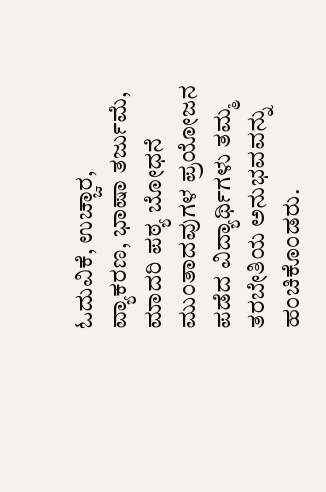ಓದುವಿಕೆ, ಉಚ್ಚಾರ, ವ್ಯಾಕರಣ, ಭಾಷಾ ತರ್ಜುಮೆ, ಮಾದರಿ ಪಠ್ಯ ಬೋಧನೆ ಮುಂತಾದವುಗಳ ಪ್ರಯೋಜನ ಪಡೆದ ವಿದ್ಯಾರ್ಥಿಗಳು ತಮ್ಮ ತರಬೇತಿಯ ಅನುಭವವನ್ನು ಹಂಚಿಕೊಂಡರು.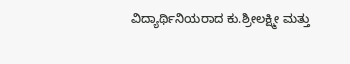ವಿದ್ಯಾರ್ಥಿನಿಯರಾದ ಕು.ಶ್ರೀಲಕ್ಷ್ಮೀ ಮತ್ತು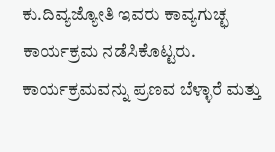ಕು.ದಿವ್ಯಜ್ಯೋತಿ ಇವರು ಕಾವ್ಯಗುಚ್ಛ ಕಾರ್ಯಕ್ರಮ ನಡೆಸಿಕೊಟ್ಟರು. ಕಾರ್ಯಕ್ರಮವನ್ನು ಪ್ರಣವ ಬೆಳ್ಳಾರೆ ಮತ್ತು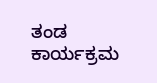ತಂಡ ಕಾರ್ಯಕ್ರಮ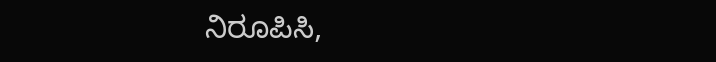ನಿರೂಪಿಸಿ,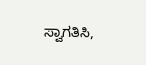ಸ್ವಾಗತಿಸಿ,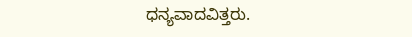ಧನ್ಯವಾದವಿತ್ತರು.